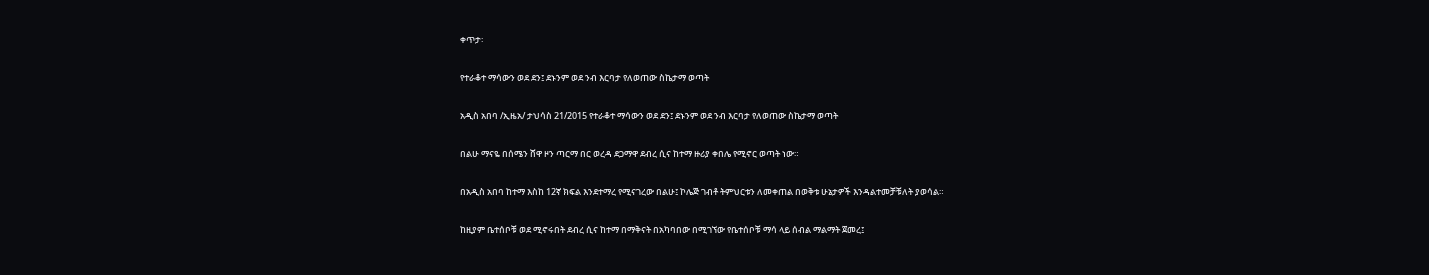ቀጥታ፡

የተራቆተ ማሳውን ወደ ደን፤ ደኑንም ወደ ንብ እርባታ የለወጠው ስኬታማ ወጣት

አዲስ አበባ /ኢዜአ/ ታህሳስ 21/2015 የተራቆተ ማሳውን ወደ ደን፤ ደኑንም ወደ ንብ እርባታ የለወጠው ስኬታማ ወጣት

በልሁ ማናዬ በሰሜን ሸዋ ዞን ጣርማ በር ወረዳ ደጋማዋ ደብረ ሲና ከተማ ዙሪያ ቀበሌ የሚኖር ወጣት ነው።

በአዲስ አበባ ከተማ እስከ 12ኛ ክፍል እንደተማረ የሚናገረው በልሁ፤ ኮሌጅ ገብቶ ትምህርቱን ለመቀጠል በወቅቱ ሁኔታዎች እንዳልተመቻቹለት ያወሳል።

ከዚያም ቤተሰቦቹ ወደ ሚኖሩበት ደብረ ሲና ከተማ በማቅናት በአካባበው በሚገኘው የቤተሰቦቹ ማሳ ላይ ሰብል ማልማት ጀመረ፤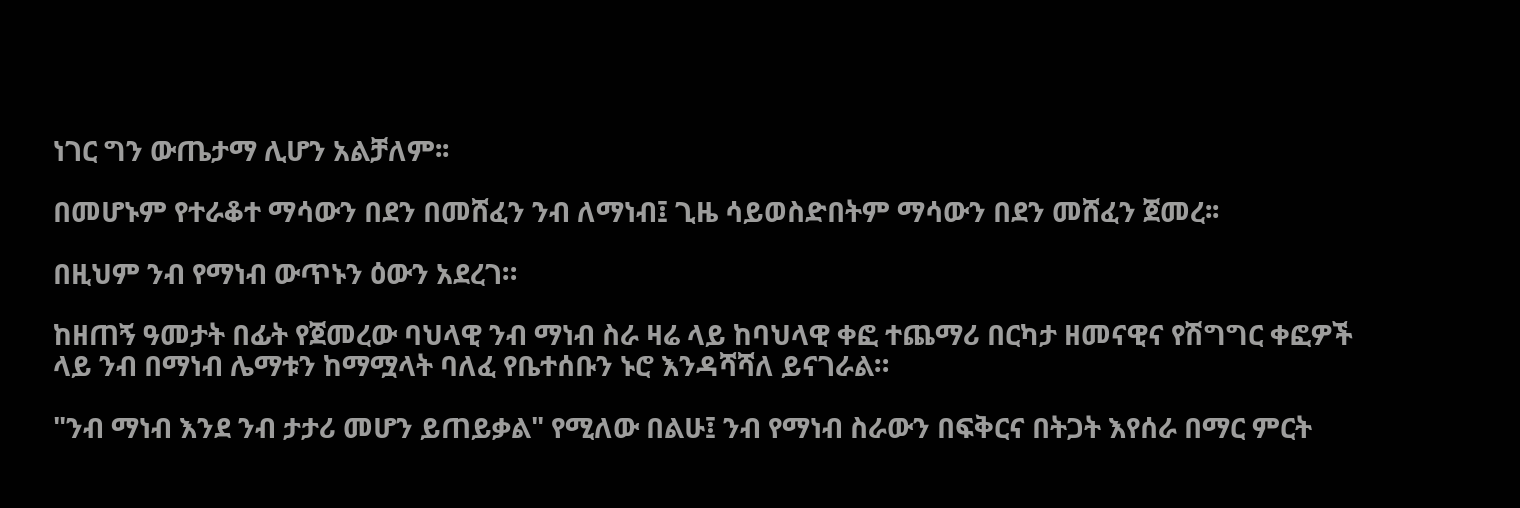ነገር ግን ውጤታማ ሊሆን አልቻለም፡፡

በመሆኑም የተራቆተ ማሳውን በደን በመሸፈን ንብ ለማነብ፤ ጊዜ ሳይወስድበትም ማሳውን በደን መሸፈን ጀመረ፡፡

በዚህም ንብ የማነብ ውጥኑን ዕውን አደረገ።

ከዘጠኝ ዓመታት በፊት የጀመረው ባህላዊ ንብ ማነብ ስራ ዛሬ ላይ ከባህላዊ ቀፎ ተጨማሪ በርካታ ዘመናዊና የሽግግር ቀፎዎች ላይ ንብ በማነብ ሌማቱን ከማሟላት ባለፈ የቤተሰቡን ኑሮ እንዳሻሻለ ይናገራል።

"ንብ ማነብ እንደ ንብ ታታሪ መሆን ይጠይቃል" የሚለው በልሁ፤ ንብ የማነብ ስራውን በፍቅርና በትጋት እየሰራ በማር ምርት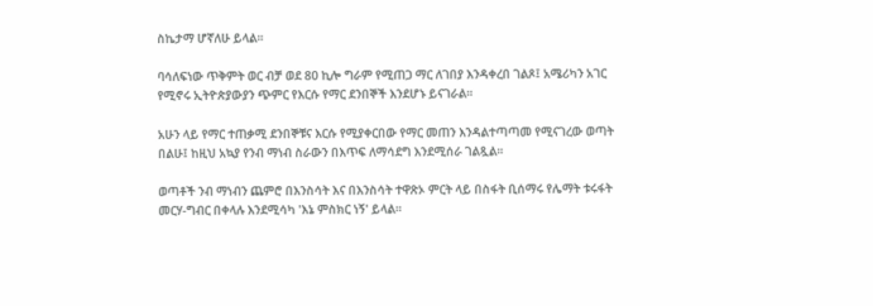ስኬታማ ሆኛለሁ ይላል።

ባሳለፍነው ጥቅምት ወር ብቻ ወደ 80 ኪሎ ግራም የሚጠጋ ማር ለገበያ እንዳቀረበ ገልጾ፤ አሜሪካን አገር የሚኖሩ ኢትዮጵያውያን ጭምር የእርሱ የማር ደንበኞች እንደሆኑ ይናገራል፡፡

አሁን ላይ የማር ተጠቃሚ ደንበኞቹና እርሱ የሚያቀርበው የማር መጠን እንዳልተጣጣመ የሚናገረው ወጣት በልሁ፤ ከዚህ አኳያ የንብ ማነብ ስራውን በእጥፍ ለማሳደግ እንደሚሰራ ገልጿል።

ወጣቶች ንብ ማነብን ጨምሮ በእንስሳት እና በእንስሳት ተዋጽኦ ምርት ላይ በስፋት ቢሰማሩ የሌማት ቱሩፋት መርሃ-ግብር በቀላሉ እንደሚሳካ 'እኔ ምስክር ነኝ' ይላል።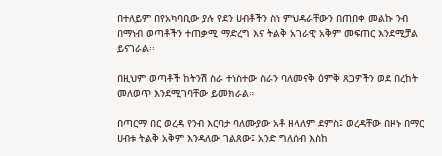በተለይም በየአካባቢው ያሉ የደን ሀብቶችን ስነ ምህዳራቸውን በጠበቀ መልኩ ንብ በማነብ ወጣቶችን ተጠቃሚ ማድረግ እና ትልቅ አገራዊ አቅም መፍጠር እንደሚቻል ይናገራል፡፡

በዚህም ወጣቶች ከትንሽ ስራ ተነስተው ስራን ባለመናቅ ዕምቅ ጸጋዎችን ወደ በረከት መለወጥ እንደሚገባቸው ይመክራል።

በጣርማ በር ወረዳ የንብ እርባታ ባለሙያው አቶ ዘላለም ደምስ፤ ወረዳቸው በዞኑ በማር ሀብቱ ትልቅ አቅም እንዳለው ገልጸው፤ አንድ ግለሰብ እስከ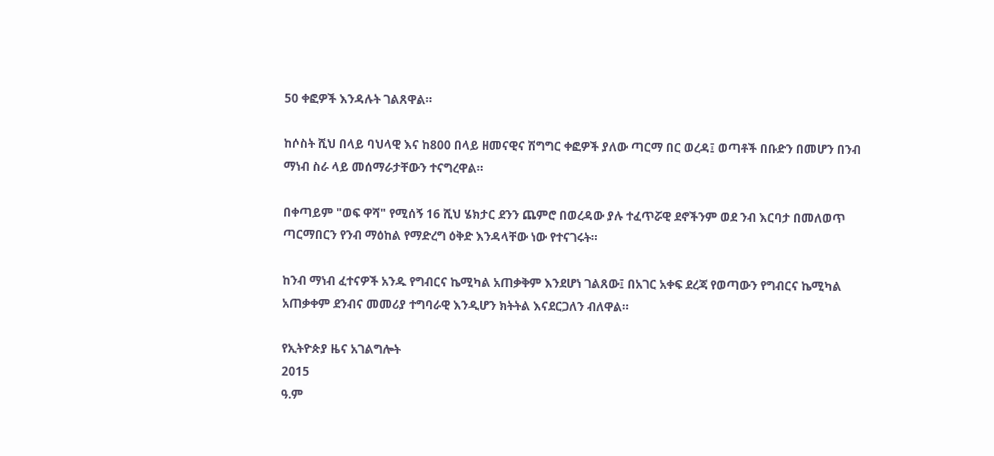50 ቀፎዎች እንዳሉት ገልጸዋል።

ከሶስት ሺህ በላይ ባህላዊ እና ከ800 በላይ ዘመናዊና ሽግግር ቀፎዎች ያለው ጣርማ በር ወረዳ፤ ወጣቶች በቡድን በመሆን በንብ ማነብ ስራ ላይ መሰማራታቸውን ተናግረዋል።

በቀጣይም "ወፍ ዋሻ" የሚሰኝ 16 ሺህ ሄክታር ደንን ጨምሮ በወረዳው ያሉ ተፈጥሯዊ ደኖችንም ወደ ንብ እርባታ በመለወጥ ጣርማበርን የንብ ማዕከል የማድረግ ዕቅድ እንዳላቸው ነው የተናገሩት።

ከንብ ማነብ ፈተናዎች አንዱ የግብርና ኬሚካል አጠቃቅም እንደሆነ ገልጸው፤ በአገር አቀፍ ደረጃ የወጣውን የግብርና ኬሚካል አጠቃቀም ደንብና መመሪያ ተግባራዊ እንዲሆን ክትትል እናደርጋለን ብለዋል።

የኢትዮጵያ ዜና አገልግሎት
2015
ዓ.ም